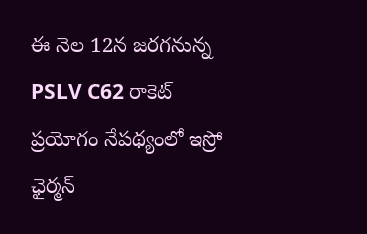ఈ నెల 12న జరగనున్న PSLV C62 రాకెట్ ప్రయోగం నేపథ్యంలో ఇస్రో ఛైర్మన్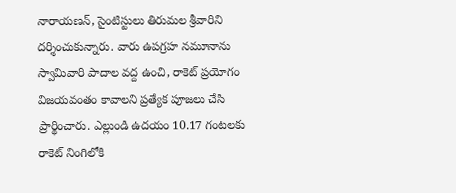నారాయణన్, సైంటిస్టులు తిరుమల శ్రీవారిని దర్శించుకున్నారు. వారు ఉపగ్రహ నమూనాను స్వామివారి పాదాల వద్ద ఉంచి, రాకెట్ ప్రయోగం విజయవంతం కావాలని ప్రత్యేక పూజలు చేసి ప్రార్థించారు. ఎల్లుండి ఉదయం 10.17 గంటలకు రాకెట్ నింగిలోకి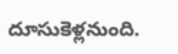దూసుకెళ్లనుంది.